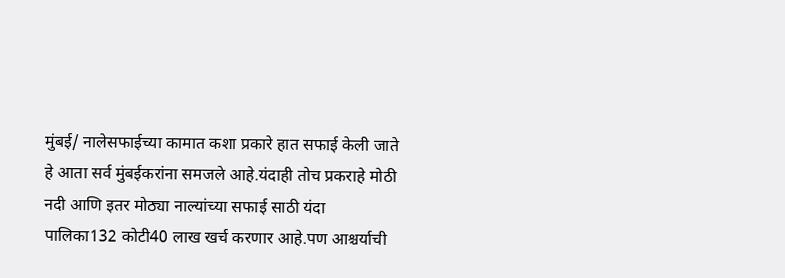मुंबई/ नालेसफाईच्या कामात कशा प्रकारे हात सफाई केली जाते हे आता सर्व मुंबईकरांना समजले आहे.यंदाही तोच प्रकराहे मोठी नदी आणि इतर मोठ्या नाल्यांच्या सफाई साठी यंदा पालिका132 कोटी40 लाख खर्च करणार आहे.पण आश्चर्याची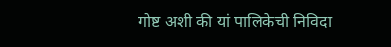गोष्ट अशी की यां पालिकेची निविदा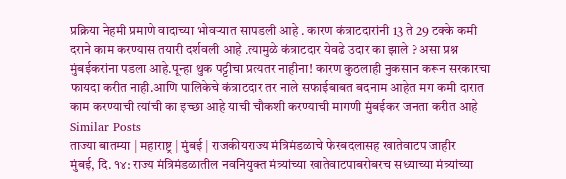प्रक्रिया नेहमी प्रमाणे वादाच्या भोवऱ्यात सापडली आहे . कारण कंत्राटदारांनी 13 ते 29 टक्के कमी दराने काम करण्यास तयारी दर्शवली आहे .त्यामुळे कंत्राटदार येवढे उदार का झाले ? असा प्रश्न मुंबईकरांना पडला आहे.पून्हा थुक पट्टीचा प्रत्यतर नाहीना! कारण कुठलाही नुकसान करून सरकारचा फायदा करीत नाही.आणि पालिकेचे कंत्राटदार तर नाले सफाईबाबत बदनाम आहेत मग कमी दारात काम करण्याची त्यांची का इच्छा आहे याची चौकशी करण्याची मागणी मुंबईकर जनता करीत आहे
Similar Posts
ताज्या बातम्या | महाराष्ट्र | मुंबई | राजकीयराज्य मंत्रिमंडळाचे फेरबदलासह खातेवाटप जाहीर
मुंबई, दि. १४: राज्य मंत्रिमंडळातील नवनियुक्त मंत्र्यांच्या खातेवाटपाबरोबरच सध्याच्या मंत्र्यांच्या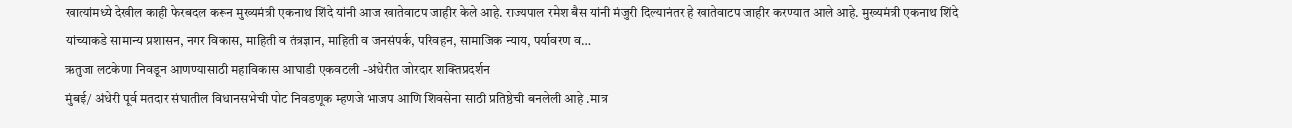खात्यांमध्ये देखील काही फेरबदल करून मुख्यमंत्री एकनाथ शिंदे यांनी आज खातेवाटप जाहीर केले आहे. राज्यपाल रमेश बैस यांनी मंजुरी दिल्यानंतर हे खातेवाटप जाहीर करण्यात आले आहे. मुख्यमंत्री एकनाथ शिंदे यांच्याकडे सामान्य प्रशासन, नगर विकास, माहिती व तंत्रज्ञान, माहिती व जनसंपर्क, परिवहन, सामाजिक न्याय, पर्यावरण व…
ऋतुजा लटकेणा निवडून आणण्यासाठी महाविकास आघाडी एकवटली -अंधेरीत जोरदार शक्तिप्रदर्शन
मुंबई/ अंधेरी पूर्व मतदार संघातील विधानसभेची पोट निवडणूक म्हणजे भाजप आणि शिवसेना साठी प्रतिष्ठेची बनलेली आहे .मात्र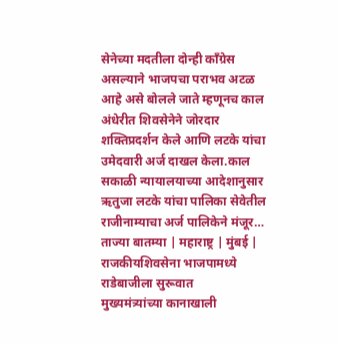सेनेच्या मदतीला दोन्ही काँग्रेस असल्याने भाजपचा पराभव अटळ आहे असे बोलले जाते म्हणूनच काल अंधेरीत शिवसेनेने जोरदार शक्तिप्रदर्शन केले आणि लटके यांचा उमेदवारी अर्ज दाखल केला.काल सकाळी न्यायालयाच्या आदेशानुसार ऋतुजा लटके यांचा पालिका सेवेतील राजीनाम्याचा अर्ज पालिकेने मंजूर…
ताज्या बातम्या | महाराष्ट्र | मुंबई | राजकीयशिवसेना भाजपामध्ये राडेबाजीला सुरूवात
मुख्यमंत्र्यांच्या कानाखाली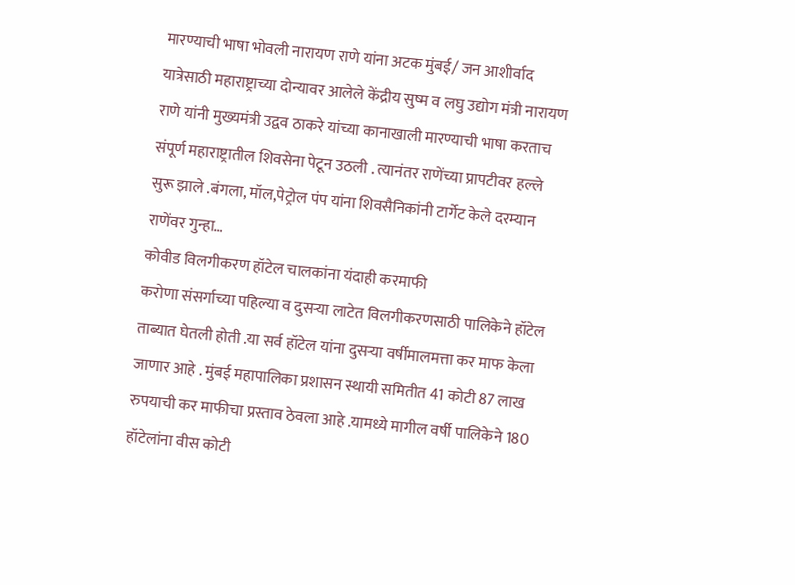मारण्याची भाषा भोवली नारायण राणे यांना अटक मुंबई/ जन आशीर्वाद यात्रेसाठी महाराष्ट्राच्या दोन्यावर आलेले केंद्रीय सुष्म व लघु उद्योग मंत्री नारायण राणे यांनी मुख्यमंत्री उद्वव ठाकरे यांच्या कानाखाली मारण्याची भाषा करताच संपूर्ण महाराष्ट्रातील शिवसेना पेटून उठली . त्यानंतर राणेंच्या प्रापटीवर हल्ले सुरू झाले .बंगला, मॉल,पेट्रोल पंप यांना शिवसैनिकांनी टार्गेट केले दरम्यान राणेंवर गुन्हा…
कोवीड विलगीकरण हॉटेल चालकांना यंदाही करमाफी
करोणा संसर्गाच्या पहिल्या व दुसऱ्या लाटेत विलगीकरणसाठी पालिकेने हॉटेल ताब्यात घेतली होती .या सर्व हॉटेल यांना दुसऱ्या वर्षीमालमत्ता कर माफ केला जाणार आहे . मुंबई महापालिका प्रशासन स्थायी समितीत 41 कोटी 87 लाख रुपयाची कर माफीचा प्रस्ताव ठेवला आहे .यामध्ये मागील वर्षी पालिकेने 180 हॉटेलांना वीस कोटी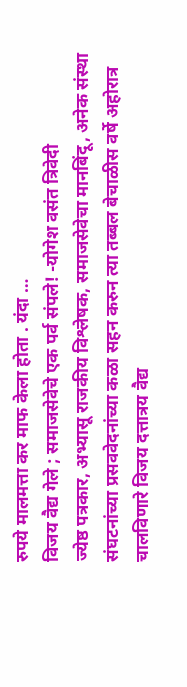रुपये मालमत्ता कर माफ केला होता . यंदा …
विजय वैद्य गेले ; समाजसेवेचे एक पर्व संपले! -योगेश वसंत त्रिवेदी
ज्येष्ठ पत्रकार, अभ्यासू राजकीय विश्लेषक, समाजसेवेचा मानबिंदू, अनेक संस्था संघटनांच्या प्रसववेदनांच्या कळा सहन करुन त्या तब्बल बेचाळीस वर्षे अहोरात्र चालविणारे विजय दत्तात्रय वैद्य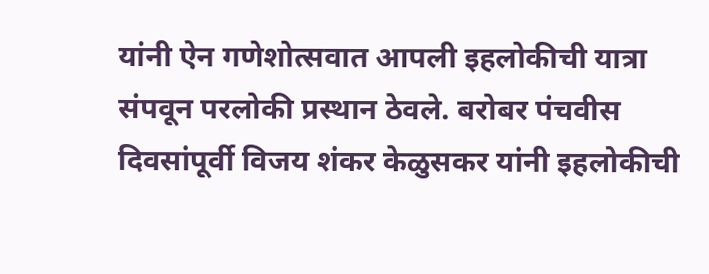यांनी ऐन गणेशोत्सवात आपली इहलोकीची यात्रा संपवून परलोकी प्रस्थान ठेवले. बरोबर पंचवीस दिवसांपूर्वी विजय शंकर केळुसकर यांनी इहलोकीची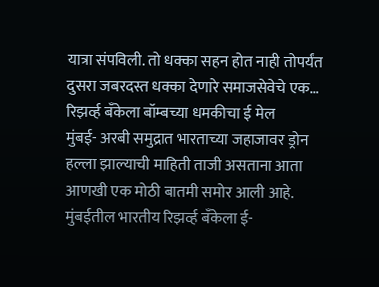यात्रा संपविली. तो धक्का सहन होत नाही तोपर्यंत दुसरा जबरदस्त धक्का देणारे समाजसेवेचे एक…
रिझर्व्ह बँकेला बॉम्बच्या धमकीचा ई मेल
मुंबई- अरबी समुद्रात भारताच्या जहाजावर ड्रोन हल्ला झाल्याची माहिती ताजी असताना आता आणखी एक मोठी बातमी समोर आली आहे. मुंबईतील भारतीय रिझर्व्ह बँकेला ई-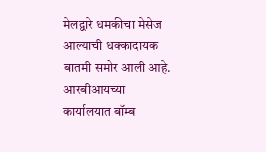मेलद्वारे धमकीचा मेसेज आल्याची धक्कादायक बातमी समोर आली आहे. आरबीआयच्या कार्यालयात बॉम्ब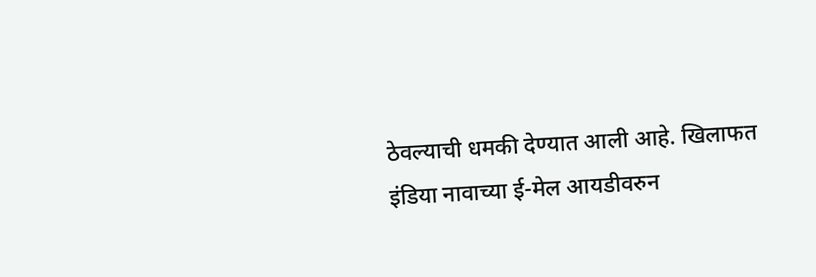ठेवल्याची धमकी देण्यात आली आहे. खिलाफत इंडिया नावाच्या ई-मेल आयडीवरुन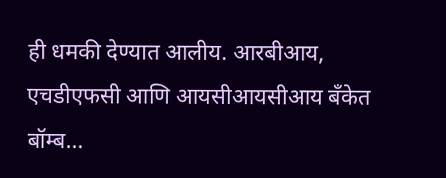ही धमकी देण्यात आलीय. आरबीआय, एचडीएफसी आणि आयसीआयसीआय बँकेत बॉम्ब…